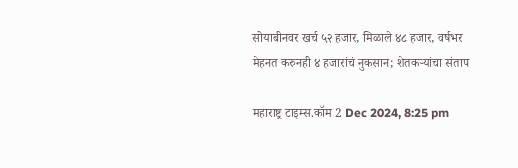सोयाबीनवर खर्च ५२ हजार, मिळाले ४८ हजार, वर्षभर मेहनत करुनही ४ हजारांचं नुकसान; शेतकऱ्यांचा संताप

महाराष्ट्र टाइम्स.कॉम 2 Dec 2024, 8:25 pm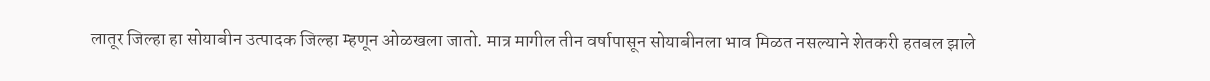लातूर जिल्हा हा सोयाबीन उत्पादक जिल्हा म्हणून ओळखला जातो. मात्र मागील तीन वर्षापासून सोयाबीनला भाव मिळत नसल्याने शेतकरी हतबल झाले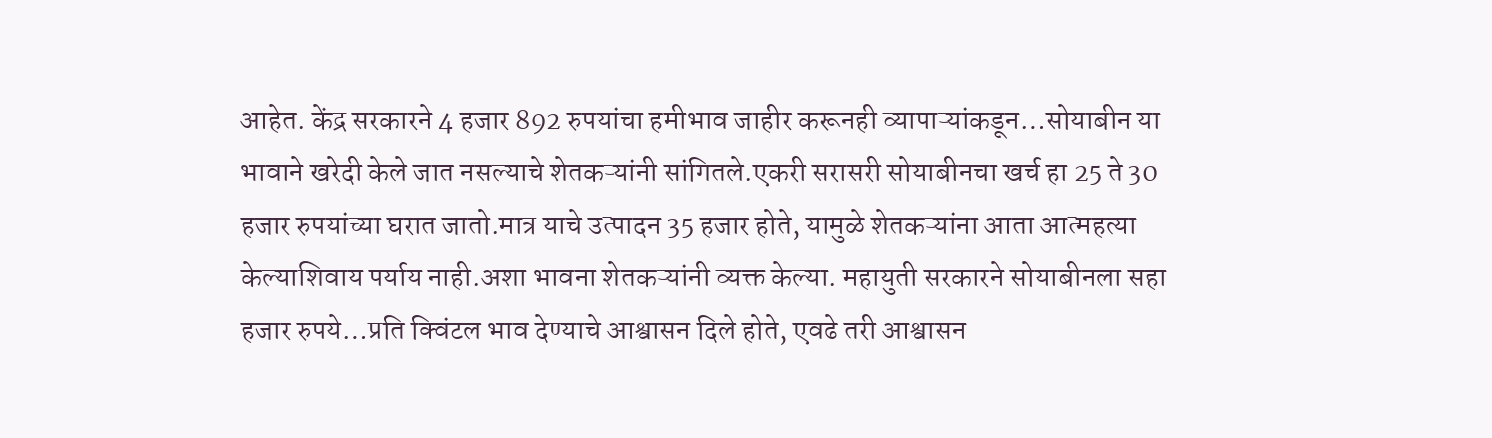आहेत. केंद्र सरकारने 4 हजार 892 रुपयांचा हमीभाव जाहीर करूनही व्यापाऱ्यांकडून…सोयाबीन या भावाने खरेदी केले जात नसल्याचे शेतकऱ्यांनी सांगितले.एकरी सरासरी सोयाबीनचा खर्च हा 25 ते 30 हजार रुपयांच्या घरात जातो.मात्र याचे उत्पादन 35 हजार होते, यामुळे शेतकऱ्यांना आता आत्महत्या केल्याशिवाय पर्याय नाही.अशा भावना शेतकऱ्यांनी व्यक्त केल्या. महायुती सरकारने सोयाबीनला सहा हजार रुपये…प्रति क्विंटल भाव देण्याचे आश्वासन दिले होते, एवढे तरी आश्वासन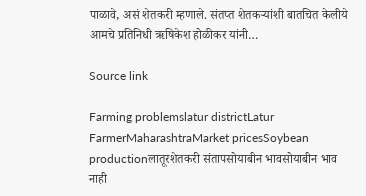पाळावे, असं शेतकरी म्हणाले. संतप्त शेतकऱ्यांशी बातचित केलीये आमचे प्रतिनिधी ऋषिकेश होळीकर यांनी…

Source link

Farming problemslatur districtLatur FarmerMaharashtraMarket pricesSoybean productionलातूरशेतकरी संतापसोयाबीन भावसोयाबीन भाव नाही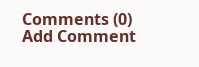Comments (0)
Add Comment